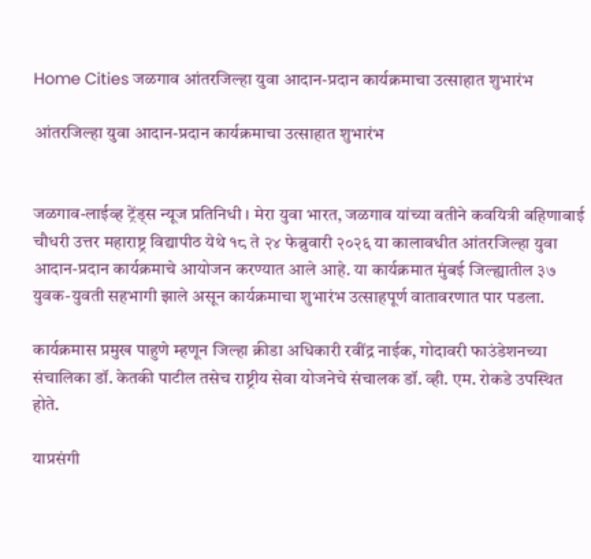Home Cities जळगाव आंतरजिल्हा युवा आदान-प्रदान कार्यक्रमाचा उत्साहात शुभारंभ

आंतरजिल्हा युवा आदान-प्रदान कार्यक्रमाचा उत्साहात शुभारंभ


जळगाव-लाईव्ह ट्रेंड्स न्यूज प्रतिनिधी । मेरा युवा भारत, जळगाव यांच्या वतीने कवयित्री बहिणाबाई चौधरी उत्तर महाराष्ट्र विद्यापीठ येथे १८ ते २४ फेब्रुवारी २०२६ या कालावधीत आंतरजिल्हा युवा आदान-प्रदान कार्यक्रमाचे आयोजन करण्यात आले आहे. या कार्यक्रमात मुंबई जिल्ह्यातील ३७ युवक-युवती सहभागी झाले असून कार्यक्रमाचा शुभारंभ उत्साहपूर्ण वातावरणात पार पडला.

कार्यक्रमास प्रमुख पाहुणे म्हणून जिल्हा क्रीडा अधिकारी रवींद्र नाईक, गोदावरी फाउंडेशनच्या संचालिका डॉ. केतकी पाटील तसेच राष्ट्रीय सेवा योजनेचे संचालक डॉ. व्ही. एम. रोकडे उपस्थित होते.

याप्रसंगी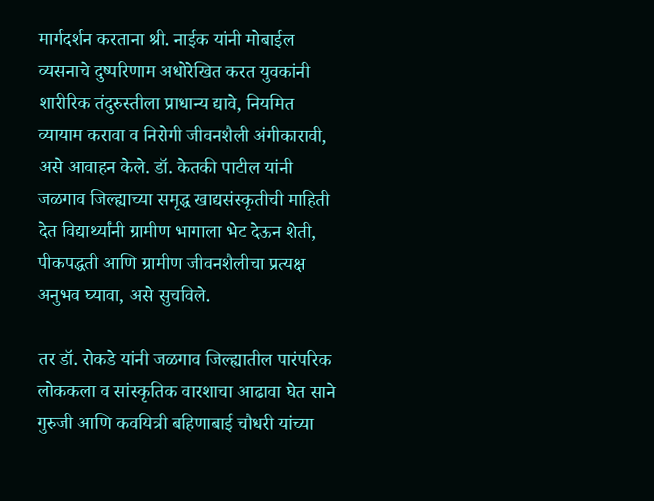मार्गदर्शन करताना श्री. नाईक यांनी मोबाईल व्यसनाचे दुष्परिणाम अधोरेखित करत युवकांनी शारीरिक तंदुरुस्तीला प्राधान्य द्यावे, नियमित व्यायाम करावा व निरोगी जीवनशैली अंगीकारावी, असे आवाहन केले. डॉ. केतकी पाटील यांनी जळगाव जिल्ह्याच्या समृद्ध खाद्यसंस्कृतीची माहिती देत विद्यार्थ्यांनी ग्रामीण भागाला भेट देऊन शेती, पीकपद्धती आणि ग्रामीण जीवनशैलीचा प्रत्यक्ष अनुभव घ्यावा, असे सुचविले.

तर डॉ. रोकडे यांनी जळगाव जिल्ह्यातील पारंपरिक लोककला व सांस्कृतिक वारशाचा आढावा घेत साने गुरुजी आणि कवयित्री बहिणाबाई चौधरी यांच्या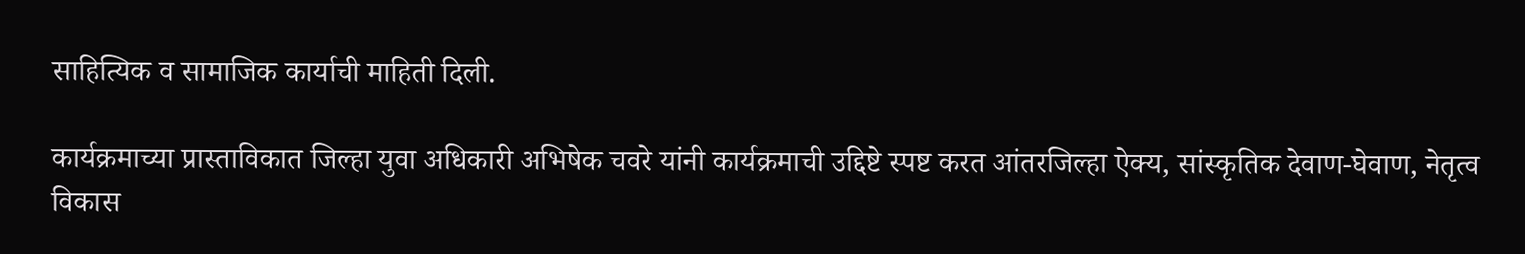साहित्यिक व सामाजिक कार्याची माहिती दिली.

कार्यक्रमाच्या प्रास्ताविकात जिल्हा युवा अधिकारी अभिषेक चवरे यांनी कार्यक्रमाची उद्दिष्टे स्पष्ट करत आंतरजिल्हा ऐक्य, सांस्कृतिक देवाण-घेवाण, नेतृत्व विकास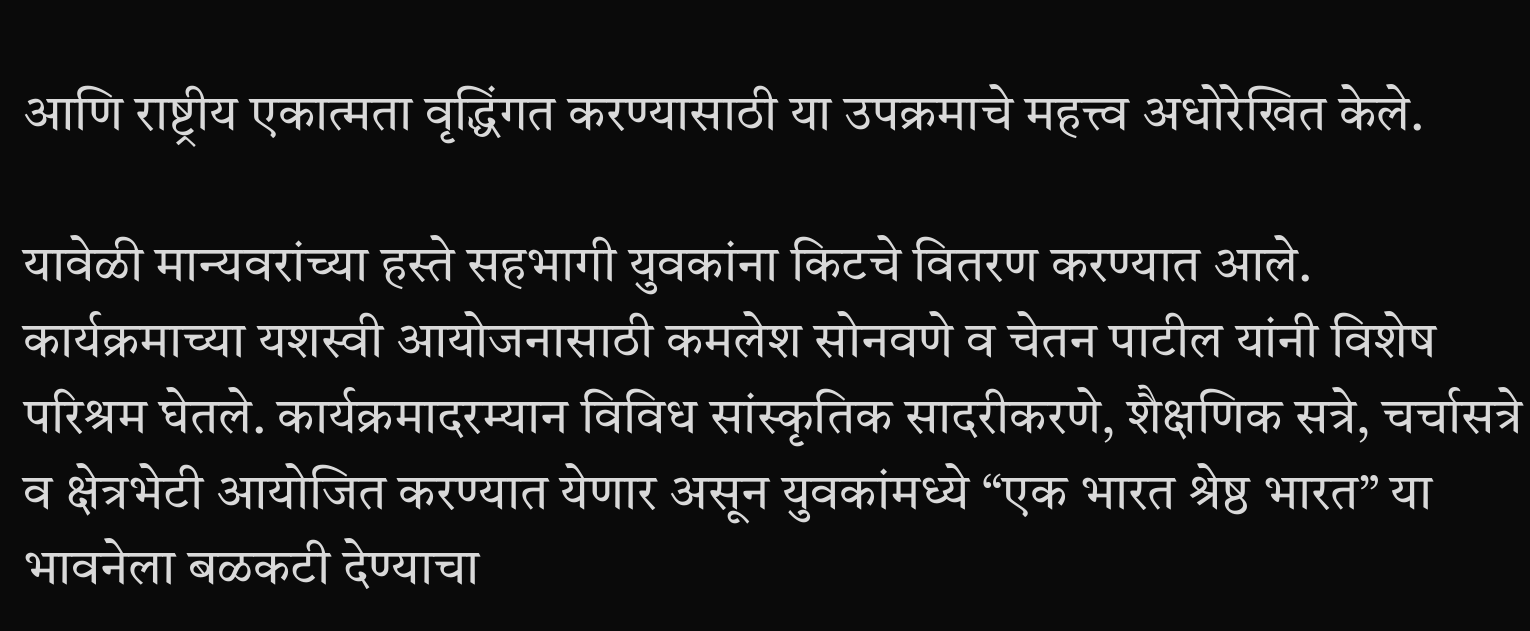आणि राष्ट्रीय एकात्मता वृद्धिंगत करण्यासाठी या उपक्रमाचे महत्त्व अधोरेखित केले.

यावेळी मान्यवरांच्या हस्ते सहभागी युवकांना किटचे वितरण करण्यात आले. कार्यक्रमाच्या यशस्वी आयोजनासाठी कमलेश सोनवणे व चेतन पाटील यांनी विशेष परिश्रम घेतले. कार्यक्रमादरम्यान विविध सांस्कृतिक सादरीकरणे, शैक्षणिक सत्रे, चर्चासत्रे व क्षेत्रभेटी आयोजित करण्यात येणार असून युवकांमध्ये “एक भारत श्रेष्ठ भारत” या भावनेला बळकटी देण्याचा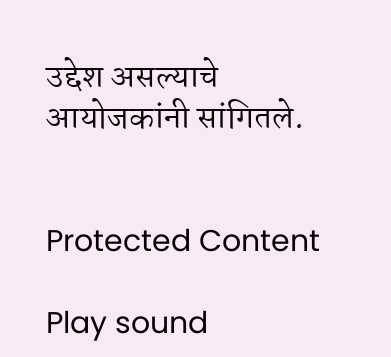उद्देश असल्याचे आयोजकांनी सांगितले.


Protected Content

Play sound